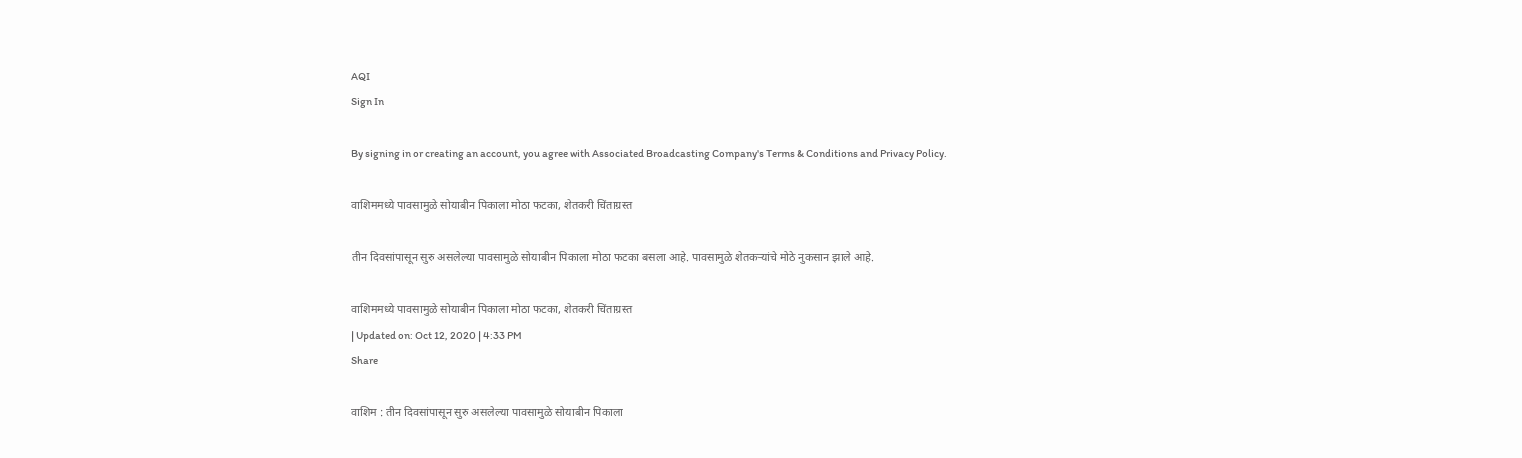AQI
Sign In

By signing in or creating an account, you agree with Associated Broadcasting Company's Terms & Conditions and Privacy Policy.

वाशिममध्ये पावसामुळे सोयाबीन पिकाला मोठा फटका, शेतकरी चिंताग्रस्त

तीन दिवसांपासून सुरु असलेल्या पावसामुळे सोयाबीन पिकाला मोठा फटका बसला आहे. पावसामुळे शेतकऱ्यांचे मोठे नुकसान झाले आहे.

वाशिममध्ये पावसामुळे सोयाबीन पिकाला मोठा फटका, शेतकरी चिंताग्रस्त
| Updated on: Oct 12, 2020 | 4:33 PM
Share

वाशिम : तीन दिवसांपासून सुरु असलेल्या पावसामुळे सोयाबीन पिकाला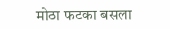मोठा फटका बसला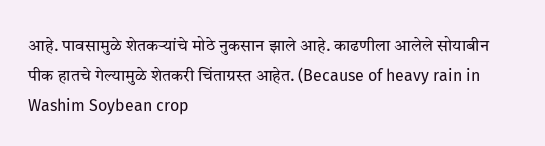आहे. पावसामुळे शेतकऱ्यांचे मोठे नुकसान झाले आहे. काढणीला आलेले सोयाबीन पीक हातचे गेल्यामुळे शेतकरी चिंताग्रस्त आहेत. (Because of heavy rain in Washim Soybean crop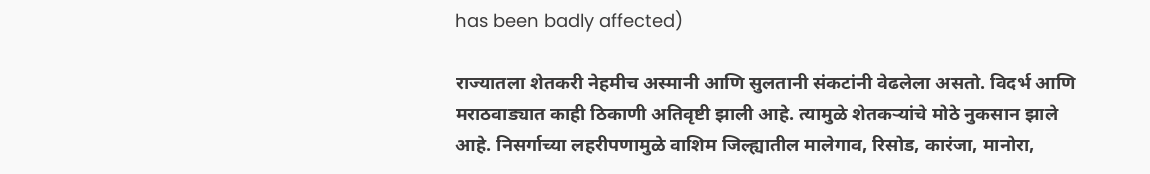has been badly affected)

राज्यातला शेतकरी नेहमीच अस्मानी आणि सुलतानी संकटांनी वेढलेला असतो. विदर्भ आणि मराठवाड्यात काही ठिकाणी अतिवृष्टी झाली आहे. त्यामुळे शेतकऱ्यांचे मोठे नुकसान झाले आहे. निसर्गाच्या लहरीपणामुळे वाशिम जिल्ह्यातील मालेगाव, रिसोड, कारंजा, मानोरा,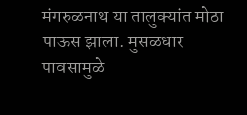मंगरुळनाथ या तालुक्यांत मोठा पाऊस झाला. मुसळधार पावसामुळे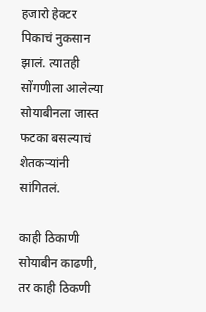हजारो हेक्टर पिकाचं नुकसान झालं. त्यातही सोंगणीला आलेल्या सोयाबीनला जास्त फटका बसल्याचं शेतकऱ्यांनी सांगितलं.

काही ठिकाणी सोयाबीन काढणी, तर काही ठिकणी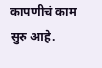कापणीचं काम सुरु आहे.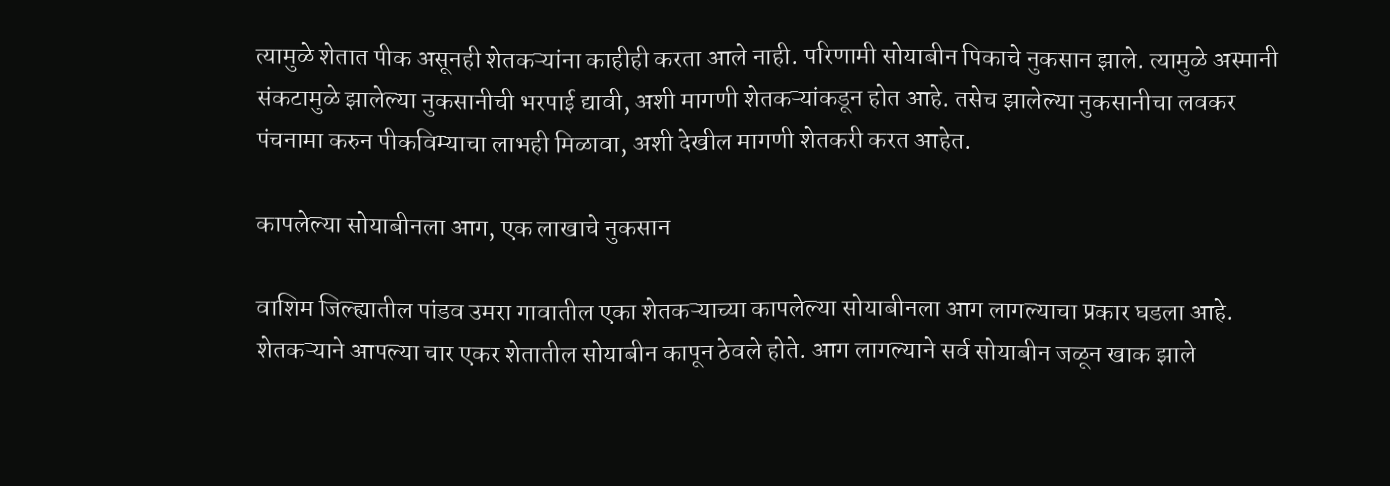त्यामुळे शेतात पीक असूनही शेतकऱ्यांना काहीही करता आले नाही. परिणामी सोयाबीन पिकाचे नुकसान झाले. त्यामुळे अस्मानी संकटामुळे झालेल्या नुकसानीची भरपाई द्यावी, अशी मागणी शेतकऱ्यांकडून होत आहे. तसेच झालेल्या नुकसानीचा लवकर पंचनामा करुन पीकविम्याचा लाभही मिळावा, अशी देखील मागणी शेतकरी करत आहेत.

कापलेल्या सोयाबीनला आग, एक लाखाचे नुकसान

वाशिम जिल्ह्यातील पांडव उमरा गावातील एका शेतकऱ्याच्या कापलेल्या सोयाबीनला आग लागल्याचा प्रकार घडला आहे. शेतकऱ्याने आपल्या चार एकर शेतातील सोयाबीन कापून ठेवले होते. आग लागल्याने सर्व सोयाबीन जळून खाक झाले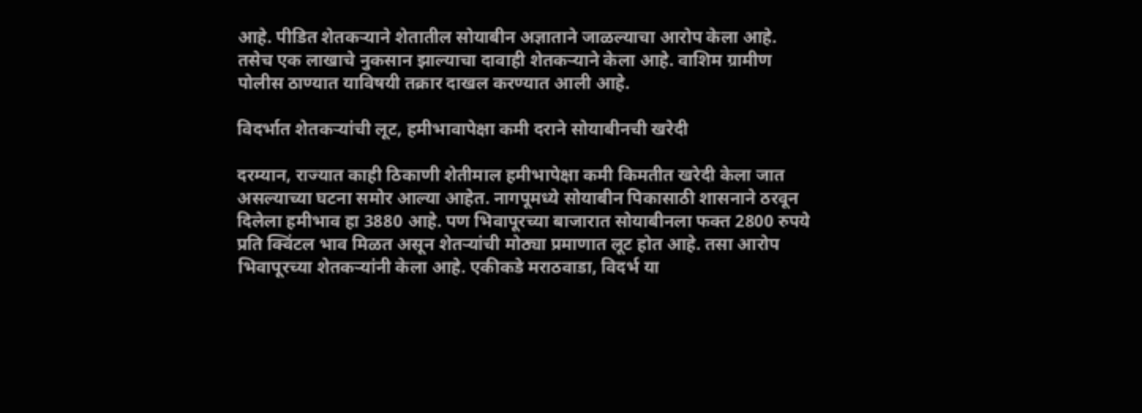आहे. पीडित शेतकऱ्याने शेतातील सोयाबीन अज्ञाताने जाळल्याचा आरोप केला आहे. तसेच एक लाखाचे नुकसान झाल्याचा दावाही शेतकऱ्याने केला आहे. वाशिम ग्रामीण पोलीस ठाण्यात याविषयी तक्रार दाखल करण्यात आली आहे.

विदर्भात शेतकऱ्यांची लूट, हमीभावापेक्षा कमी दराने सोयाबीनची खरेदी

दरम्यान, राज्यात काही ठिकाणी शेतीमाल हमीभापेक्षा कमी किमतीत खरेदी केला जात असल्याच्या घटना समोर आल्या आहेत. नागपूमध्ये सोयाबीन पिकासाठी शासनाने ठरवून दिलेला हमीभाव हा 3880 आहे. पण भिवापूरच्या बाजारात सोयाबीनला फक्त 2800 रुपये प्रति क्विंटल भाव मिळत असून शेतऱ्यांची मोठ्या प्रमाणात लूट होत आहे. तसा आरोप भिवापूरच्या शेतकऱ्यांनी केला आहे. एकीकडे मराठवाडा, विदर्भ या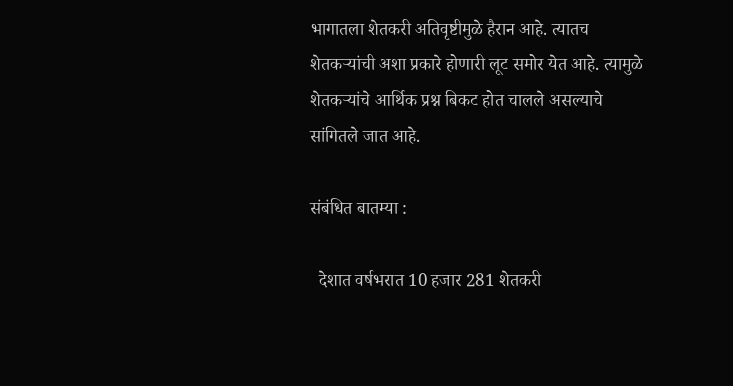भागातला शेतकरी अतिवृष्टीमुळे हैरान आहे. त्यातच शेतकऱ्यांची अशा प्रकारे होणारी लूट समोर येत आहे. त्यामुळे शेतकऱ्यांचे आर्थिक प्रश्न बिकट होत चालले असल्याचे सांगितले जात आहे.

संबंधित बातम्या :

  देशात वर्षभरात 10 हजार 281 शेतकरी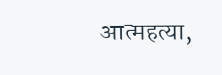आत्महत्या,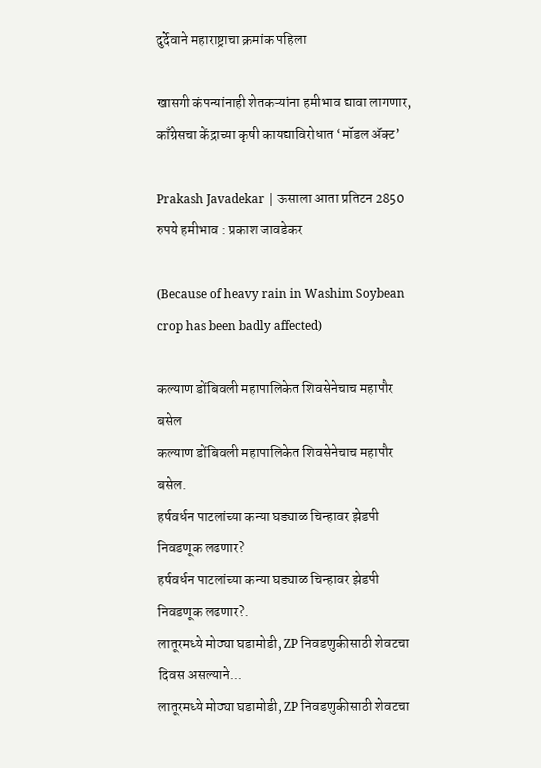दुर्देवाने महाराष्ट्राचा क्रमांक पहिला

खासगी कंपन्यांनाही शेतकऱ्यांना हमीभाव द्यावा लागणार, काँग्रेसचा केंद्राच्या कृषी कायद्याविरोधात ‘मॉडल अ‍ॅक्ट’

Prakash Javadekar | ऊसाला आता प्रतिटन 2850 रुपये हमीभाव : प्रकाश जावडेकर

(Because of heavy rain in Washim Soybean crop has been badly affected)

कल्याण डोंबिवली महापालिकेत शिवसेनेचाच महापौर बसेल
कल्याण डोंबिवली महापालिकेत शिवसेनेचाच महापौर बसेल.
हर्षवर्धन पाटलांच्या कन्या घड्याळ चिन्हावर झेडपी निवडणूक लढणार?
हर्षवर्धन पाटलांच्या कन्या घड्याळ चिन्हावर झेडपी निवडणूक लढणार?.
लातूरमध्ये मोठ्या घडामोडी, ZP निवडणुकीसाठी शेवटचा दिवस असल्याने...
लातूरमध्ये मोठ्या घडामोडी, ZP निवडणुकीसाठी शेवटचा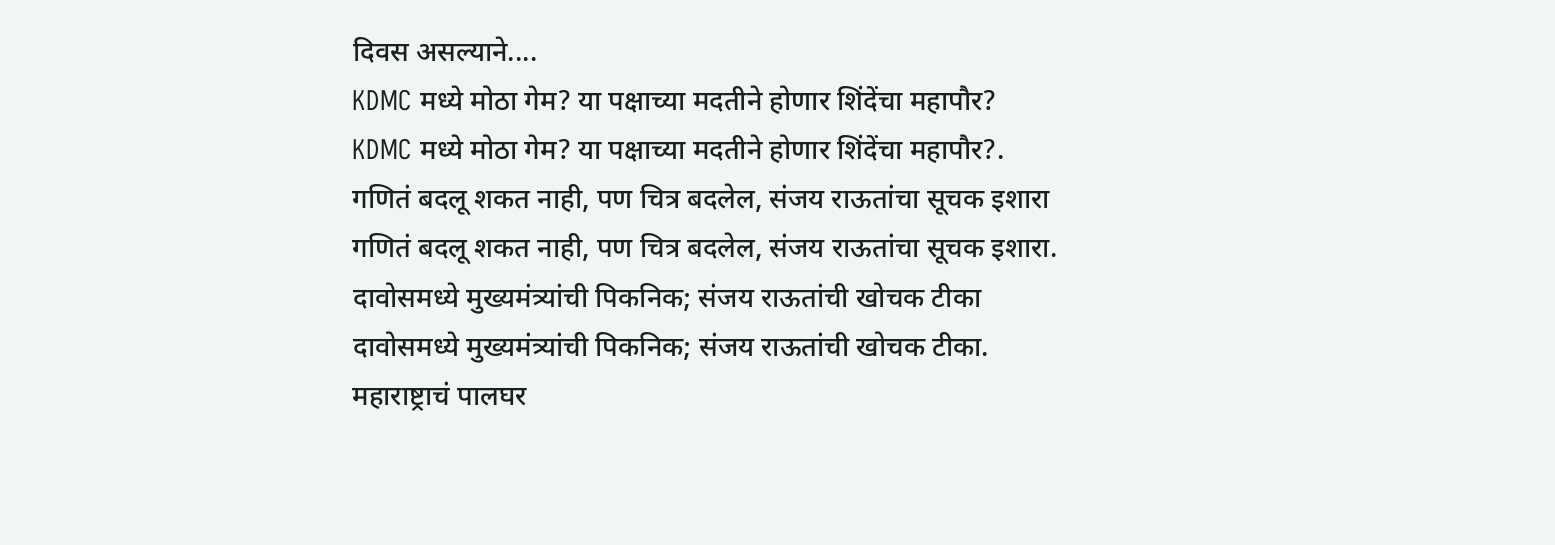दिवस असल्याने....
KDMC मध्ये मोठा गेम? या पक्षाच्या मदतीने होणार शिंदेंचा महापौर?
KDMC मध्ये मोठा गेम? या पक्षाच्या मदतीने होणार शिंदेंचा महापौर?.
गणितं बदलू शकत नाही, पण चित्र बदलेल, संजय राऊतांचा सूचक इशारा
गणितं बदलू शकत नाही, पण चित्र बदलेल, संजय राऊतांचा सूचक इशारा.
दावोसमध्ये मुख्यमंत्र्यांची पिकनिक; संजय राऊतांची खोचक टीका
दावोसमध्ये मुख्यमंत्र्यांची पिकनिक; संजय राऊतांची खोचक टीका.
महाराष्ट्राचं पालघर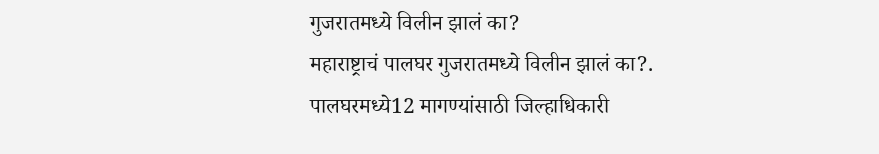गुजरातमध्ये विलीन झालं का?
महाराष्ट्राचं पालघर गुजरातमध्ये विलीन झालं का?.
पालघरमध्ये12 मागण्यांसाठी जिल्हाधिकारी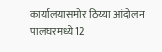कार्यालयासमोर ठिय्या आंदोलन
पालघरमध्ये12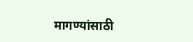मागण्यांसाठी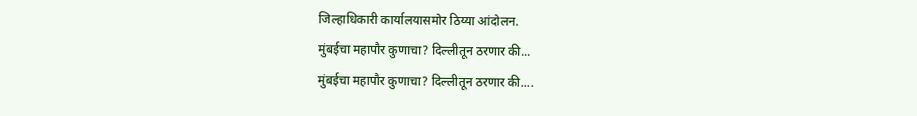जिल्हाधिकारी कार्यालयासमोर ठिय्या आंदोलन.
मुंबईचा महापौर कुणाचा? दिल्लीतून ठरणार की...
मुंबईचा महापौर कुणाचा? दिल्लीतून ठरणार की....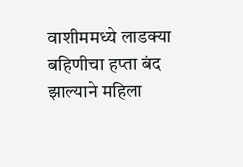वाशीममध्ये लाडक्या बहिणीचा हप्ता बंद झाल्याने महिला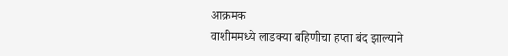आक्रमक
वाशीममध्ये लाडक्या बहिणीचा हप्ता बंद झाल्याने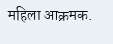महिला आक्रमक.